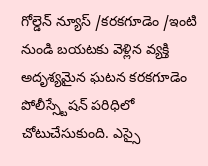గోల్డెన్ న్యూస్ /కరకగూడెం /ఇంటి నుండి బయటకు వెళ్లిన వ్యక్తి అదృశ్యమైన ఘటన కరకగూడెం పోలీస్స్టేషన్ పరిధిలో చోటుచేసుకుంది. ఎస్సై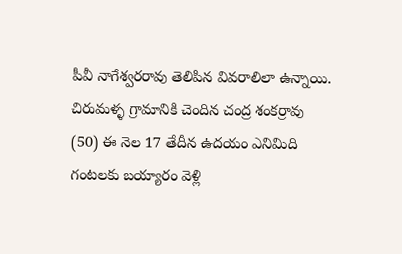పీవీ నాగేశ్వరరావు తెలిపిన వివరాలిలా ఉన్నాయి. చిరుమళ్ళ గ్రామానికి చెందిన చంద్ర శంకర్రావు (50) ఈ నెల 17 తేదీన ఉదయం ఎనిమిది గంటలకు బయ్యారం వెళ్లి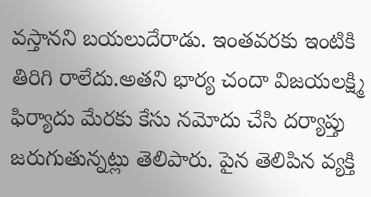వస్తానని బయలుదేరాడు. ఇంతవరకు ఇంటికి తిరిగి రాలేదు.అతని భార్య చందా విజయలక్ష్మి ఫిర్యాదు మేరకు కేసు నమోదు చేసి దర్యాప్తు జరుగుతున్నట్లు తెలిపారు. పైన తెలిపిన వ్యక్తి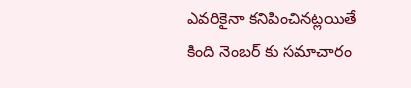ఎవరికైనా కనిపించినట్లయితే కింది నెంబర్ కు సమాచారం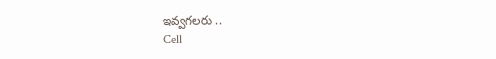ఇవ్వగలరు ..
Cell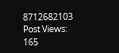8712682103
Post Views: 165